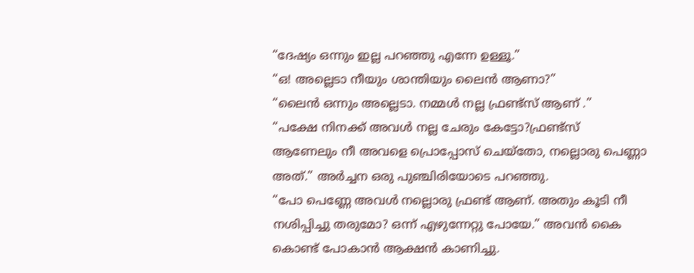“ദേഷ്യം ഒന്നും ഇല്ല പറഞ്ഞു എന്നേ ഉള്ളൂ.”
“ഒ! അല്ലെടാ നീയും ശാന്തിയും ലൈൻ ആണാ?”
“ലൈൻ ഒന്നും അല്ലെടാ. നമ്മൾ നല്ല ഫ്രണ്ട്സ് ആണ് .”
“പക്ഷേ നിനക്ക് അവൾ നല്ല ചേരും കേട്ടോ?ഫ്രണ്ട്സ് ആണേലും നീ അവളെ പ്രൊപ്പോസ് ചെയ്തോ, നല്ലൊരു പെണ്ണാ അത്.” അർച്ചന ഒരു പുഞ്ചിരിയോടെ പറഞ്ഞു.
“പോ പെണ്ണേ അവൾ നല്ലൊരു ഫ്രണ്ട് ആണ്. അതും കൂടി നീ നശിപ്പിച്ചു തരുമോ? ഒന്ന് എഴുന്നേറ്റു പോയേ.” അവൻ കൈ കൊണ്ട് പോകാൻ ആക്ഷൻ കാണിച്ചു.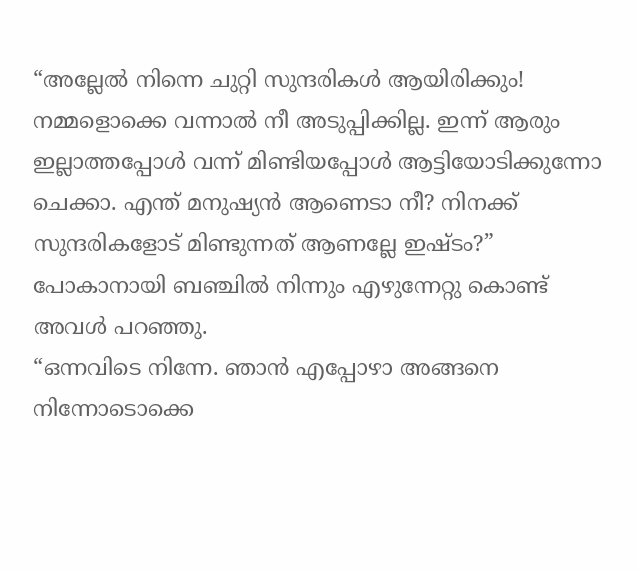“അല്ലേൽ നിന്നെ ചുറ്റി സുന്ദരികൾ ആയിരിക്കും! നമ്മളൊക്കെ വന്നാൽ നീ അടുപ്പിക്കില്ല. ഇന്ന് ആരും ഇല്ലാത്തപ്പോൾ വന്ന് മിണ്ടിയപ്പോൾ ആട്ടിയോടിക്കുന്നോ ചെക്കാ. എന്ത് മനുഷ്യൻ ആണെടാ നീ? നിനക്ക് സുന്ദരികളോട് മിണ്ടുന്നത് ആണല്ലേ ഇഷ്ടം?” പോകാനായി ബഞ്ചിൽ നിന്നും എഴുന്നേറ്റു കൊണ്ട് അവൾ പറഞ്ഞു.
“ഒന്നവിടെ നിന്നേ. ഞാൻ എപ്പോഴാ അങ്ങനെ നിന്നോടൊക്കെ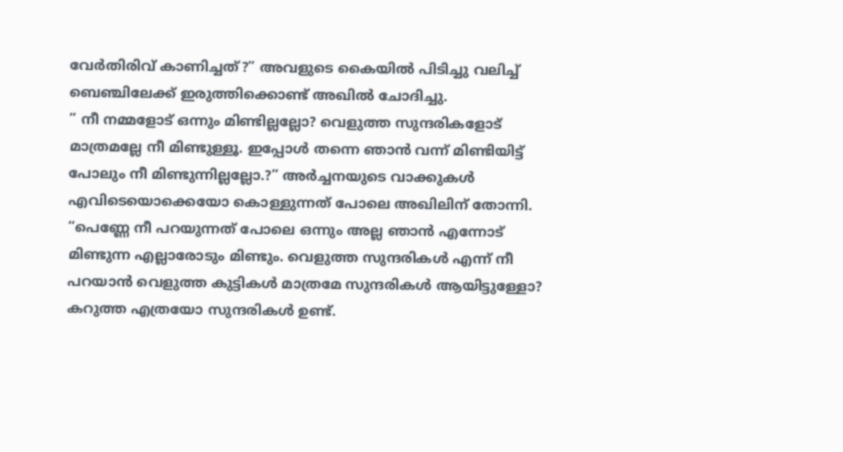വേർതിരിവ് കാണിച്ചത്?” അവളുടെ കൈയിൽ പിടിച്ചു വലിച്ച് ബെഞ്ചിലേക്ക് ഇരുത്തിക്കൊണ്ട് അഖിൽ ചോദിച്ചു.
” നീ നമ്മളോട് ഒന്നും മിണ്ടില്ലല്ലോ? വെളുത്ത സുന്ദരികളോട് മാത്രമല്ലേ നീ മിണ്ടുള്ളൂ. ഇപ്പോൾ തന്നെ ഞാൻ വന്ന് മിണ്ടിയിട്ട് പോലും നീ മിണ്ടുന്നില്ലല്ലോ.?” അർച്ചനയുടെ വാക്കുകൾ എവിടെയൊക്കെയോ കൊള്ളുന്നത് പോലെ അഖിലിന് തോന്നി.
“പെണ്ണേ നീ പറയുന്നത് പോലെ ഒന്നും അല്ല ഞാൻ എന്നോട് മിണ്ടുന്ന എല്ലാരോടും മിണ്ടും. വെളുത്ത സുന്ദരികൾ എന്ന് നീ പറയാൻ വെളുത്ത കുട്ടികൾ മാത്രമേ സുന്ദരികൾ ആയിട്ടുള്ളോ? കറുത്ത എത്രയോ സുന്ദരികൾ ഉണ്ട്.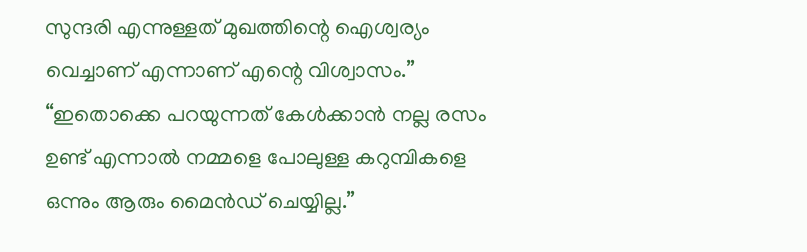സുന്ദരി എന്നുള്ളത് മുഖത്തിന്റെ ഐശ്വര്യം വെച്ചാണ് എന്നാണ് എന്റെ വിശ്വാസം.”
“ഇതൊക്കെ പറയുന്നത് കേൾക്കാൻ നല്ല രസം ഉണ്ട് എന്നാൽ നമ്മളെ പോലുള്ള കറുമ്പികളെ ഒന്നും ആരും മൈൻഡ് ചെയ്യില്ല.”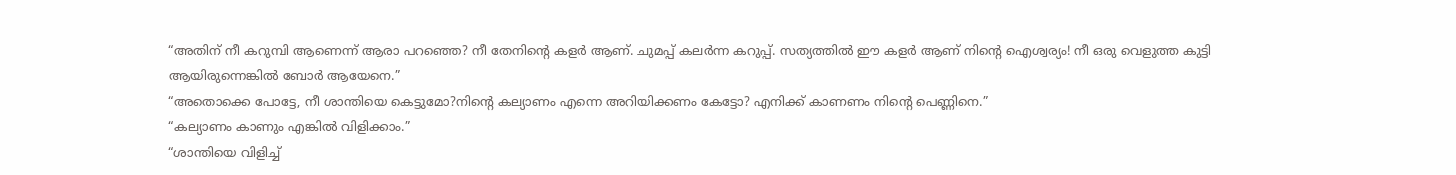“അതിന് നീ കറുമ്പി ആണെന്ന് ആരാ പറഞ്ഞെ? നീ തേനിന്റെ കളർ ആണ്. ചുമപ്പ് കലർന്ന കറുപ്പ്. സത്യത്തിൽ ഈ കളർ ആണ് നിന്റെ ഐശ്വര്യം! നീ ഒരു വെളുത്ത കുട്ടി ആയിരുന്നെങ്കിൽ ബോർ ആയേനെ.”
“അതൊക്കെ പോട്ടേ, നീ ശാന്തിയെ കെട്ടുമോ?നിന്റെ കല്യാണം എന്നെ അറിയിക്കണം കേട്ടോ? എനിക്ക് കാണണം നിന്റെ പെണ്ണിനെ.”
“കല്യാണം കാണും എങ്കിൽ വിളിക്കാം.”
“ശാന്തിയെ വിളിച്ച്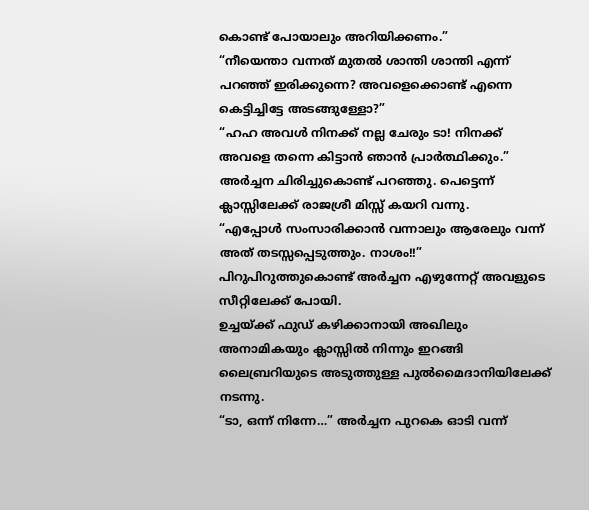കൊണ്ട് പോയാലും അറിയിക്കണം.”
“നീയെന്താ വന്നത് മുതൽ ശാന്തി ശാന്തി എന്ന് പറഞ്ഞ് ഇരിക്കുന്നെ? അവളെക്കൊണ്ട് എന്നെ കെട്ടിച്ചിട്ടേ അടങ്ങുള്ളോ?”
“ഹഹ അവൾ നിനക്ക് നല്ല ചേരും ടാ! നിനക്ക് അവളെ തന്നെ കിട്ടാൻ ഞാൻ പ്രാർത്ഥിക്കും.” അർച്ചന ചിരിച്ചുകൊണ്ട് പറഞ്ഞു. പെട്ടെന്ന് ക്ലാസ്സിലേക്ക് രാജശ്രീ മിസ്സ് കയറി വന്നു.
“എപ്പോൾ സംസാരിക്കാൻ വന്നാലും ആരേലും വന്ന് അത് തടസ്സപ്പെടുത്തും. നാശം!!” പിറുപിറുത്തുകൊണ്ട് അർച്ചന എഴുന്നേറ്റ് അവളുടെ സീറ്റിലേക്ക് പോയി.
ഉച്ചയ്ക്ക് ഫുഡ് കഴിക്കാനായി അഖിലും അനാമികയും ക്ലാസ്സിൽ നിന്നും ഇറങ്ങി ലൈബ്രറിയുടെ അടുത്തുള്ള പുൽമൈദാനിയിലേക്ക് നടന്നു.
“ടാ, ഒന്ന് നിന്നേ…” അർച്ചന പുറകെ ഓടി വന്ന്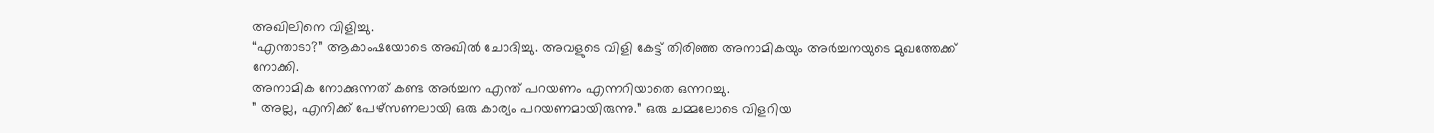അഖിലിനെ വിളിച്ചു.
“എന്താടാ?” ആകാംഷയോടെ അഖിൽ ചോദിച്ചു. അവളുടെ വിളി കേട്ട് തിരിഞ്ഞ അനാമികയും അർച്ചനയുടെ മുഖത്തേക്ക് നോക്കി.
അനാമിക നോക്കുന്നത് കണ്ട അർച്ചന എന്ത് പറയണം എന്നറിയാതെ ഒന്നറച്ചു.
” അല്ല, എനിക്ക് പേഴ്സണലായി ഒരു കാര്യം പറയണമായിരുന്നു.” ഒരു ചമ്മലോടെ വിളറിയ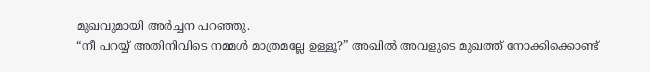മുഖവുമായി അർച്ചന പറഞ്ഞു.
“നീ പറയ്യ് അതിനിവിടെ നമ്മൾ മാത്രമല്ലേ ഉള്ളൂ?” അഖിൽ അവളുടെ മുഖത്ത് നോക്കിക്കൊണ്ട്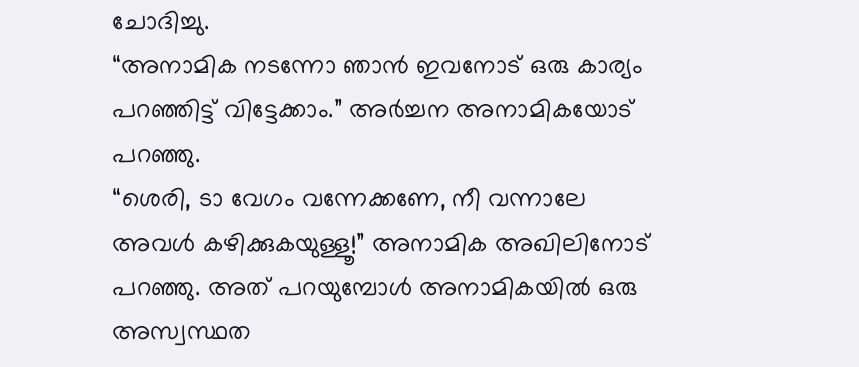ചോദിച്ചു.
“അനാമിക നടന്നോ ഞാൻ ഇവനോട് ഒരു കാര്യം പറഞ്ഞിട്ട് വിട്ടേക്കാം.” അർച്ചന അനാമികയോട് പറഞ്ഞു.
“ശെരി, ടാ വേഗം വന്നേക്കണേ, നീ വന്നാലേ അവൾ കഴിക്കുകയുള്ളൂ!” അനാമിക അഖിലിനോട് പറഞ്ഞു. അത് പറയുമ്പോൾ അനാമികയിൽ ഒരു അസ്വസ്ഥത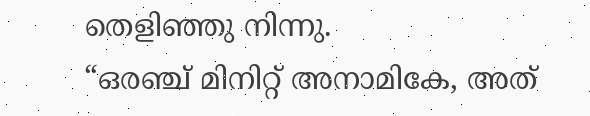തെളിഞ്ഞു നിന്നു.
“ഒരഞ്ച് മിനിറ്റ് അനാമികേ, അത്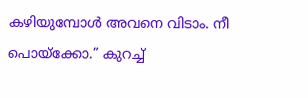കഴിയുമ്പോൾ അവനെ വിടാം. നീ പൊയ്ക്കോ.” കുറച്ച്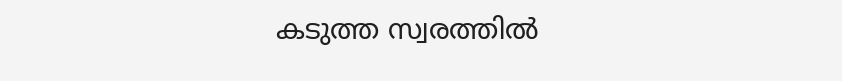കടുത്ത സ്വരത്തിൽ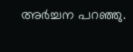അർച്ചന പറഞ്ഞു.